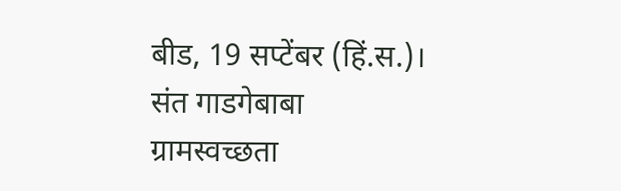बीड, 19 सप्टेंबर (हिं.स.)। संत गाडगेबाबा ग्रामस्वच्छता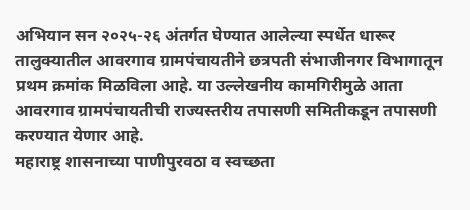अभियान सन २०२५-२६ अंतर्गत घेण्यात आलेल्या स्पर्धेत धारूर तालुक्यातील आवरगाव ग्रामपंचायतीने छत्रपती संभाजीनगर विभागातून प्रथम क्रमांक मिळविला आहे. या उल्लेखनीय कामगिरीमुळे आता आवरगाव ग्रामपंचायतीची राज्यस्तरीय तपासणी समितीकडून तपासणी करण्यात येणार आहे.
महाराष्ट्र शासनाच्या पाणीपुरवठा व स्वच्छता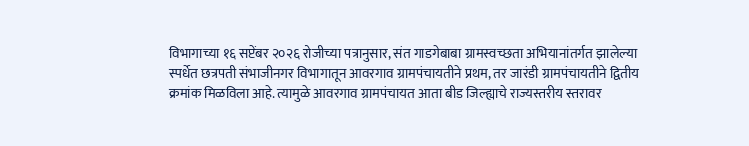विभागाच्या १६ सप्टेंबर २०२६ रोजीच्या पत्रानुसार, संत गाडगेबाबा ग्रामस्वच्छता अभियानांतर्गत झालेल्या स्पर्धेत छत्रपती संभाजीनगर विभागातून आवरगाव ग्रामपंचायतीने प्रथम, तर जारंडी ग्रामपंचायतीने द्वितीय क्रमांक मिळविला आहे. त्यामुळे आवरगाव ग्रामपंचायत आता बीड जिल्ह्याचे राज्यस्तरीय स्तरावर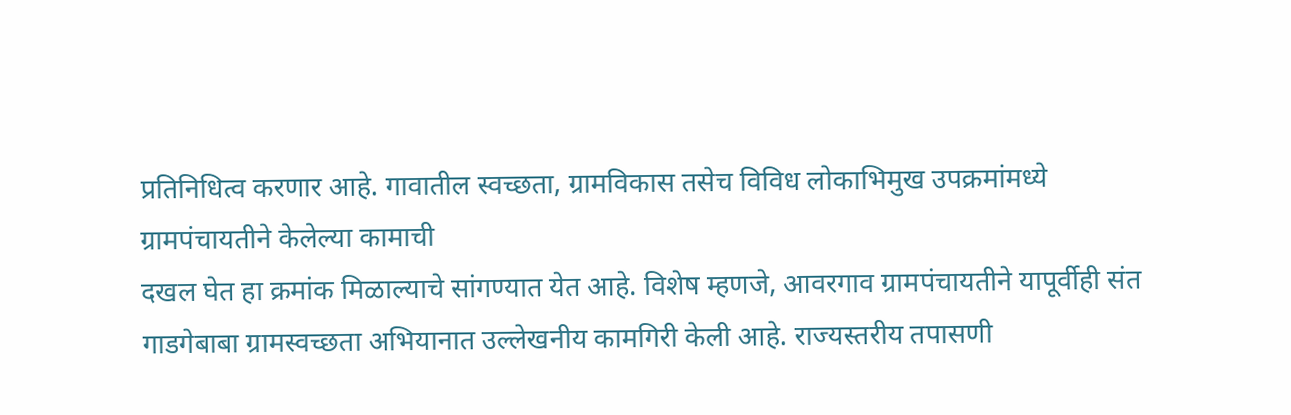प्रतिनिधित्व करणार आहे. गावातील स्वच्छता, ग्रामविकास तसेच विविध लोकाभिमुख उपक्रमांमध्ये ग्रामपंचायतीने केलेल्या कामाची
दखल घेत हा क्रमांक मिळाल्याचे सांगण्यात येत आहे. विशेष म्हणजे, आवरगाव ग्रामपंचायतीने यापूर्वीही संत गाडगेबाबा ग्रामस्वच्छता अभियानात उल्लेखनीय कामगिरी केली आहे. राज्यस्तरीय तपासणी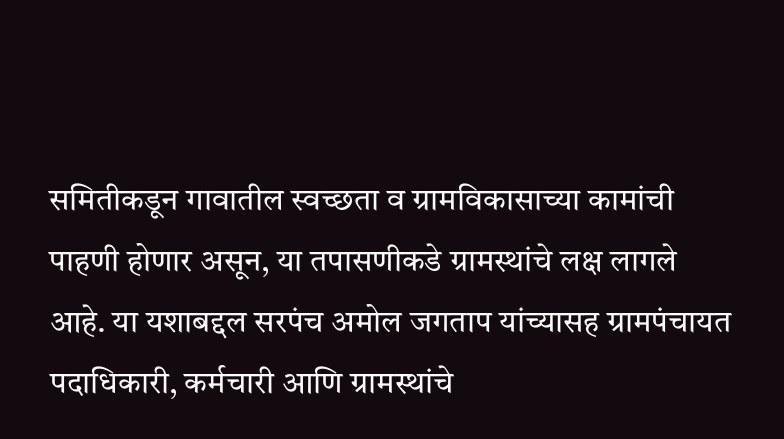समितीकडून गावातील स्वच्छता व ग्रामविकासाच्या कामांची पाहणी होणार असून, या तपासणीकडे ग्रामस्थांचे लक्ष लागले आहे. या यशाबद्दल सरपंच अमोल जगताप यांच्यासह ग्रामपंचायत पदाधिकारी, कर्मचारी आणि ग्रामस्थांचे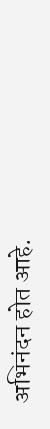अभिनंदन होत आहे.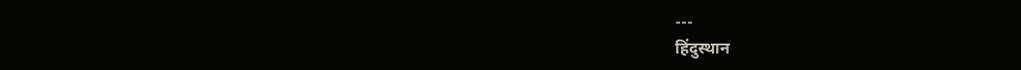---
हिंदुस्थान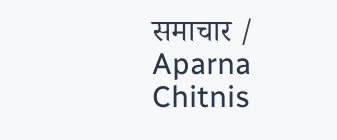समाचार / Aparna Chitnis